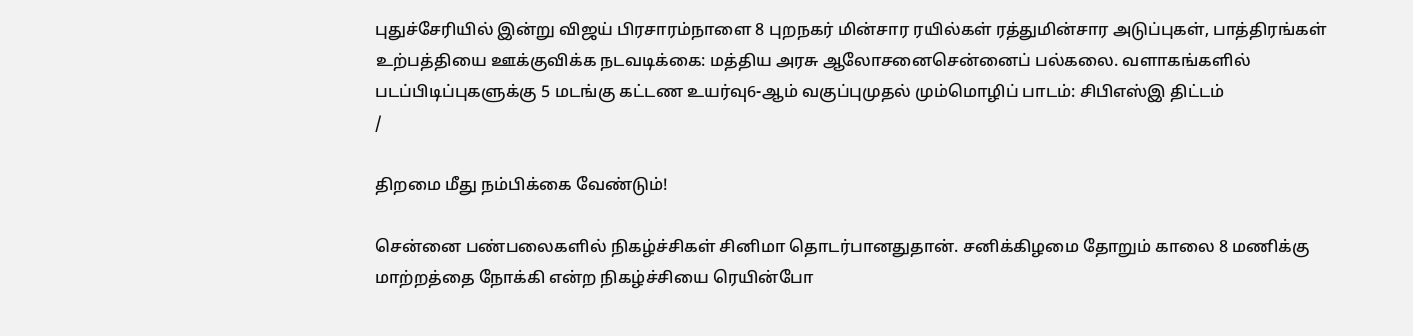புதுச்சேரியில் இன்று விஜய் பிரசாரம்நாளை 8 புறநகர் மின்சார ரயில்கள் ரத்துமின்சார அடுப்புகள், பாத்திரங்கள் உற்பத்தியை ஊக்குவிக்க நடவடிக்கை: மத்திய அரசு ஆலோசனைசென்னைப் பல்கலை. வளாகங்களில் படப்பிடிப்புகளுக்கு 5 மடங்கு கட்டண உயர்வு6-ஆம் வகுப்புமுதல் மும்மொழிப் பாடம்: சிபிஎஸ்இ திட்டம்
/

திறமை மீது நம்பிக்கை வேண்டும்!

சென்னை பண்பலைகளில் நிகழ்ச்சிகள் சினிமா தொடர்பானதுதான். சனிக்கிழமை தோறும் காலை 8 மணிக்கு மாற்றத்தை நோக்கி என்ற நிகழ்ச்சியை ரெயின்போ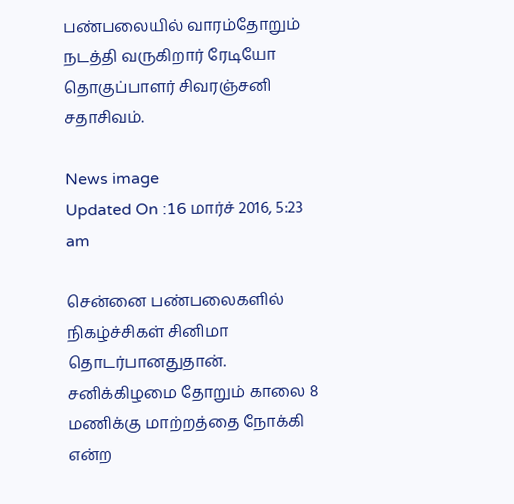பண்பலையில் வாரம்தோறும் நடத்தி வருகிறார் ரேடியோ தொகுப்பாளர் சிவரஞ்சனி சதாசிவம்.

News image
Updated On :16 மார்ச் 2016, 5:23 am

சென்னை பண்பலைகளில் நிகழ்ச்சிகள் சினிமா தொடர்பானதுதான். சனிக்கிழமை தோறும் காலை 8 மணிக்கு மாற்றத்தை நோக்கி என்ற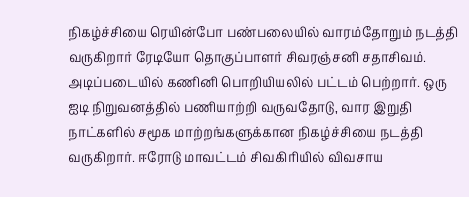நிகழ்ச்சியை ரெயின்போ பண்பலையில் வாரம்தோறும் நடத்தி வருகிறார் ரேடியோ தொகுப்பாளர் சிவரஞ்சனி சதாசிவம். அடிப்படையில் கணினி பொறியியலில் பட்டம் பெற்றார். ஒரு ஐடி நிறுவனத்தில் பணியாற்றி வருவதோடு, வார இறுதி நாட்களில் சமூக மாற்றங்களுக்கான நிகழ்ச்சியை நடத்தி வருகிறார். ஈரோடு மாவட்டம் சிவகிரியில் விவசாய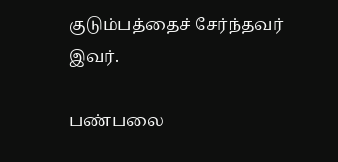குடும்பத்தைச் சேர்ந்தவர் இவர்.

பண்பலை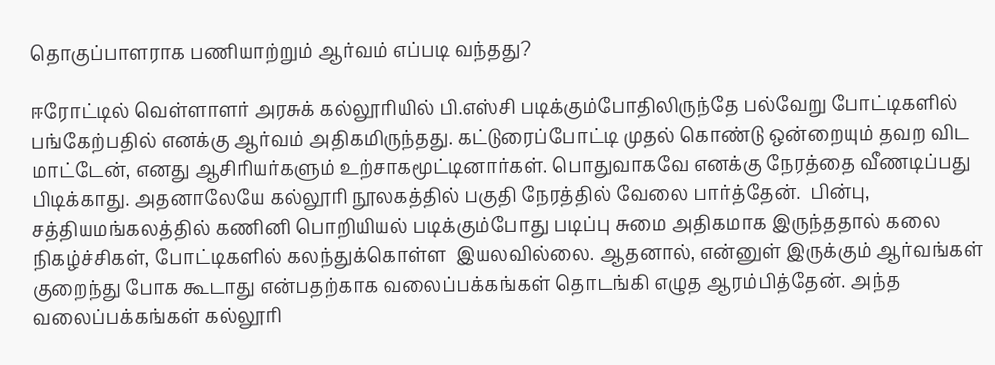தொகுப்பாளராக பணியாற்றும் ஆர்வம் எப்படி வந்தது?

ஈரோட்டில் வெள்ளாளர் அரசுக் கல்லூரியில் பி.எஸ்சி படிக்கும்போதிலிருந்தே பல்வேறு போட்டிகளில் பங்கேற்பதில் எனக்கு ஆர்வம் அதிகமிருந்தது. கட்டுரைப்போட்டி முதல் கொண்டு ஒன்றையும் தவற விட மாட்டேன், எனது ஆசிரியர்களும் உற்சாகமூட்டினார்கள். பொதுவாகவே எனக்கு நேரத்தை வீணடிப்பது பிடிக்காது. அதனாலேயே கல்லூரி நூலகத்தில் பகுதி நேரத்தில் வேலை பார்த்தேன்.  பின்பு, சத்தியமங்கலத்தில் கணினி பொறியியல் படிக்கும்போது படிப்பு சுமை அதிகமாக இருந்ததால் கலை நிகழ்ச்சிகள், போட்டிகளில் கலந்துக்கொள்ள  இயலவில்லை. ஆதனால், என்னுள் இருக்கும் ஆர்வங்கள் குறைந்து போக கூடாது என்பதற்காக வலைப்பக்கங்கள் தொடங்கி எழுத ஆரம்பித்தேன். அந்த வலைப்பக்கங்கள் கல்லூரி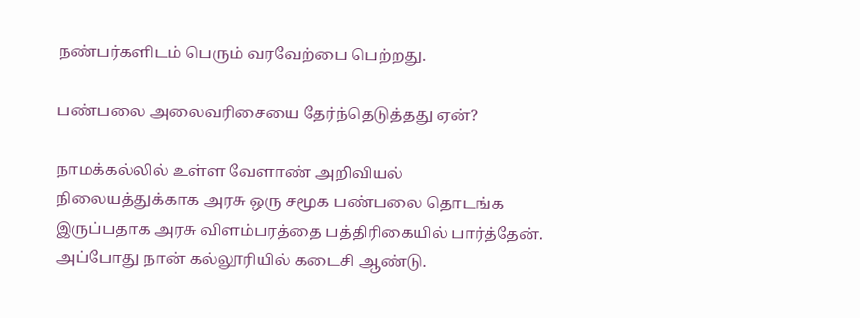நண்பர்களிடம் பெரும் வரவேற்பை பெற்றது.

பண்பலை அலைவரிசையை தேர்ந்தெடுத்தது ஏன்?

நாமக்கல்லில் உள்ள வேளாண் அறிவியல் நிலையத்துக்காக அரசு ஒரு சமூக பண்பலை தொடங்க இருப்பதாக அரசு விளம்பரத்தை பத்திரிகையில் பார்த்தேன். அப்போது நான் கல்லூரியில் கடைசி ஆண்டு.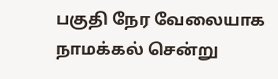பகுதி நேர வேலையாக நாமக்கல் சென்று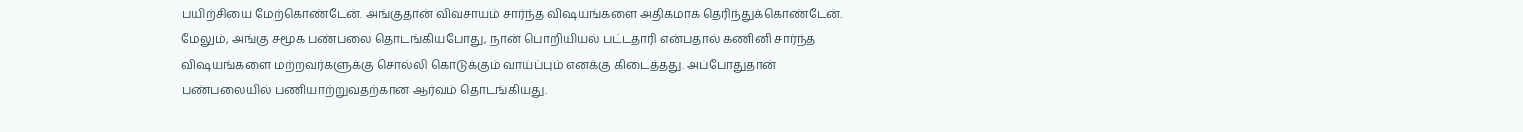பயிற்சியை மேற்கொண்டேன். அங்குதான் விவசாயம் சார்ந்த விஷயங்களை அதிகமாக தெரிந்துக்கொண்டேன். மேலும், அங்கு சமூக பண்பலை தொடங்கியபோது, நான் பொறியியல் பட்டதாரி என்பதால் கணினி சார்ந்த விஷயங்களை மற்றவர்களுக்கு சொல்லி கொடுக்கும் வாய்ப்பும் எனக்கு கிடைத்தது. அப்போதுதான் பண்பலையில் பணியாற்றுவதற்கான ஆர்வம் தொடங்கியது.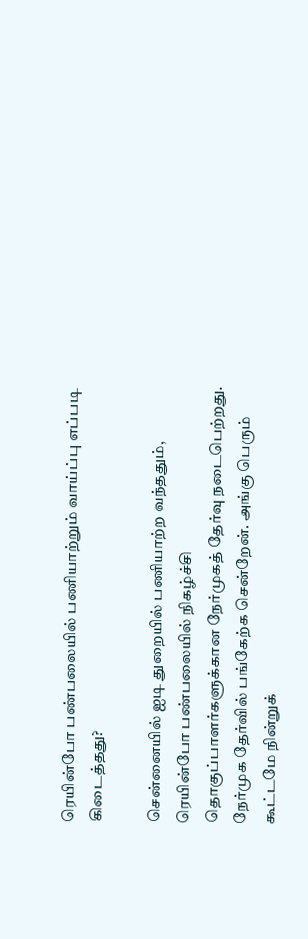ரெயின்போ பண்பலையில் பணியாற்றும் வாய்ப்பு எப்படி கிடைத்தது?

சென்னையில் ஐடி துறையில் பணியாற்ற வந்ததும், ரெயின்போ பண்பலையில் நிகழ்ச்சி தொகுப்பாளர்களுக்கான நேர்முகத் தேர்வு நடைபெற்றது. நேர்முக தேர்வில் பங்கேற்க சென்றேன். அங்கு பெரும் கூட்டமே நின்றுக்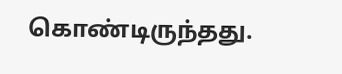கொண்டிருந்தது.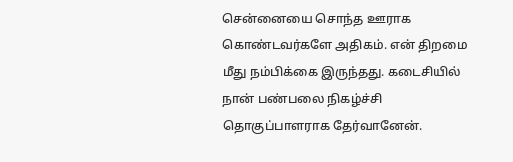சென்னையை சொந்த ஊராக கொண்டவர்களே அதிகம். என் திறமை மீது நம்பிக்கை இருந்தது. கடைசியில் நான் பண்பலை நிகழ்ச்சி தொகுப்பாளராக தேர்வானேன்.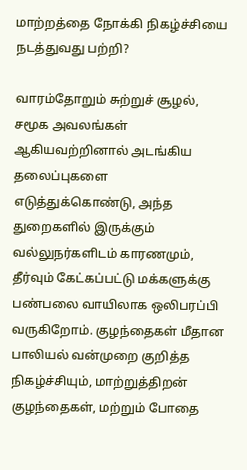மாற்றத்தை நோக்கி நிகழ்ச்சியை நடத்துவது பற்றி?

வாரம்தோறும் சுற்றுச் சூழல், சமூக அவலங்கள் ஆகியவற்றினால் அடங்கிய தலைப்புகளை எடுத்துக்கொண்டு, அந்த துறைகளில் இருக்கும் வல்லுநர்களிடம் காரணமும், தீர்வும் கேட்கப்பட்டு மக்களுக்கு பண்பலை வாயிலாக ஒலிபரப்பி வருகிறோம். குழந்தைகள் மீதான பாலியல் வன்முறை குறித்த நிகழ்ச்சியும், மாற்றுத்திறன் குழந்தைகள், மற்றும் போதை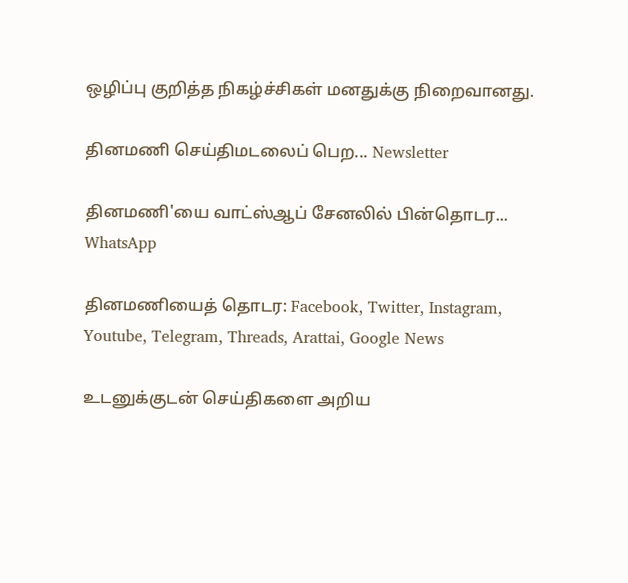ஒழிப்பு குறித்த நிகழ்ச்சிகள் மனதுக்கு நிறைவானது.

தினமணி செய்திமடலைப் பெற... Newsletter

தினமணி'யை வாட்ஸ்ஆப் சேனலில் பின்தொடர... WhatsApp

தினமணியைத் தொடர: Facebook, Twitter, Instagram, Youtube, Telegram, Threads, Arattai, Google News

உடனுக்குடன் செய்திகளை அறிய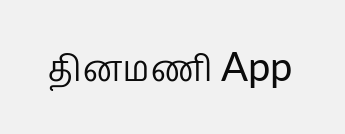தினமணி App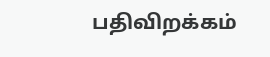பதிவிறக்கம்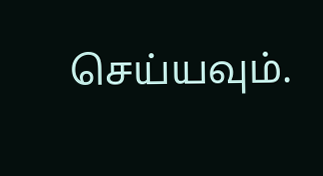செய்யவும்.